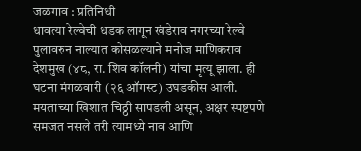जळगाव : प्रतिनिधी
धावत्या रेल्वेची धडक लागून खंडेराव नगरच्या रेल्वे पुलावरुन नाल्यात कोसळल्याने मनोज माणिकराव देशमुख (४८, रा. शिव कॉलनी) यांचा मृत्यू झाला. ही घटना मंगळवारी (२६ ऑगस्ट) उघडकीस आली. मयताच्या खिशात चिठ्ठी सापडली असून, अक्षर स्पष्टपणे समजत नसले तरी त्यामध्ये नाव आणि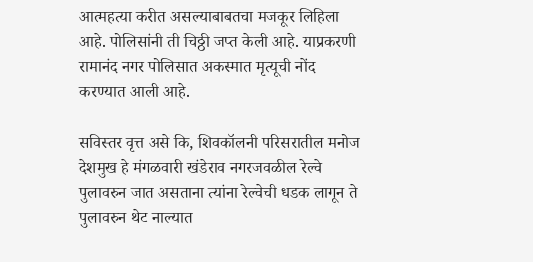आत्महत्या करीत असल्याबाबतचा मजकूर लिहिला आहे. पोलिसांनी ती चिठ्ठी जप्त केली आहे. याप्रकरणी रामानंद नगर पोलिसात अकस्मात मृत्यूची नोंद करण्यात आली आहे.

सविस्तर वृत्त असे कि, शिवकॉलनी परिसरातील मनोज देशमुख हे मंगळवारी खंडेराव नगरजवळील रेल्वे पुलावरुन जात असताना त्यांना रेल्वेची धडक लागून ते पुलावरुन थेट नाल्यात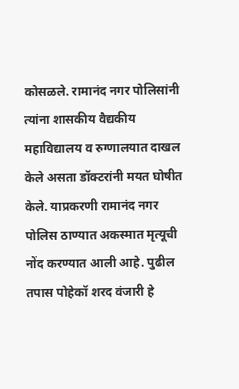कोसळले. रामानंद नगर पोलिसांनी त्यांना शासकीय वैद्यकीय महाविद्यालय व रुग्णालयात दाखल केले असता डॉक्टरांनी मयत घोषीत केले. याप्रकरणी रामानंद नगर पोलिस ठाण्यात अकस्मात मृत्यूची नोंद करण्यात आली आहे. पुढील तपास पोहेकॉ शरद वंजारी हे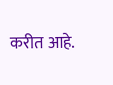करीत आहे.